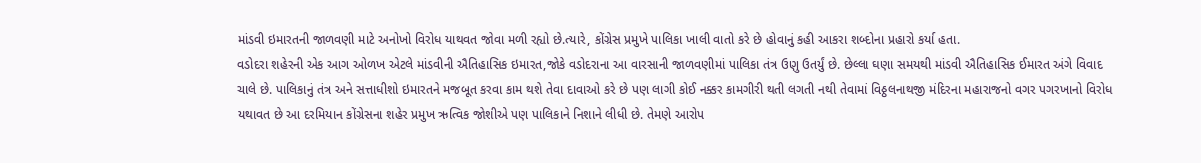માંડવી ઇમારતની જાળવણી માટે અનોખો વિરોધ યાથવત જોવા મળી રહ્યો છે.ત્યારે, કોંગ્રેસ પ્રમુખે પાલિકા ખાલી વાતો કરે છે હોવાનું કહી આકરા શબ્દોના પ્રહારો કર્યા હતા.
વડોદરા શહેરની એક આગ ઓળખ એટલે માંડવીની ઐતિહાસિક ઇમારત,જોકે વડોદરાના આ વારસાની જાળવણીમાં પાલિકા તંત્ર ઉણુ ઉતર્યું છે. છેલ્લા ઘણા સમયથી માંડવી ઐતિહાસિક ઈમારત અંગે વિવાદ ચાલે છે. પાલિકાનું તંત્ર અને સત્તાધીશો ઇમારતને મજબૂત કરવા કામ થશે તેવા દાવાઓ કરે છે પણ લાગી કોઈ નક્કર કામગીરી થતી લગતી નથી તેવામાં વિઠ્ઠલનાથજી મંદિરના મહારાજનો વગર પગરખાનો વિરોધ યથાવત છે આ દરમિયાન કોંગ્રેસના શહેર પ્રમુખ ઋત્વિક જોશીએ પણ પાલિકાને નિશાને લીધી છે. તેમણે આરોપ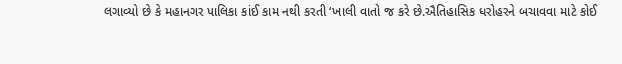લગાવ્યો છે કે મહાનગર પાલિકા કાંઈ કામ નથી કરતી ‘ખાલી વાતો જ કરે છે.ઐતિહાસિક ધરોહરને બચાવવા માટે કોઈ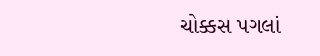ચોક્કસ પગલાં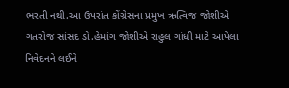ભરતી નથી.આ ઉપરાંત કોંગ્રેસના પ્રમુખ ઋત્વિજ જોશીએ ગતરોજ સાંસદ ડો.હેમાંગ જોશીએ રાહુલ ગાંધી માટે આપેલા નિવેદનને લઈને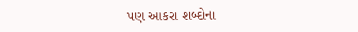પણ આકરા શબ્દોના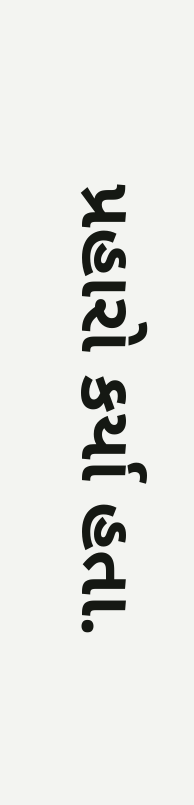પ્રહારો કર્યા હતા.